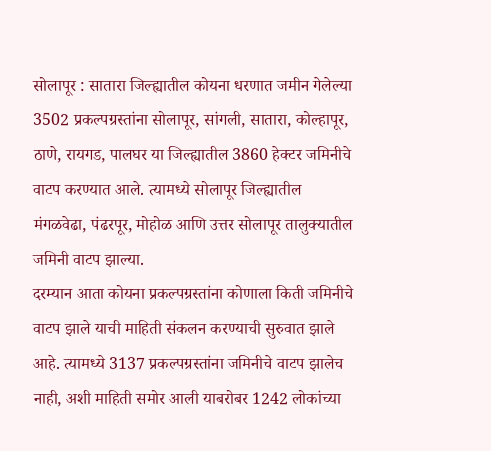सोलापूर : सातारा जिल्ह्यातील कोयना धरणात जमीन गेलेल्या 3502 प्रकल्पग्रस्तांना सोलापूर, सांगली, सातारा, कोल्हापूर, ठाणे, रायगड, पालघर या जिल्ह्यातील 3860 हेक्टर जमिनीचे वाटप करण्यात आले. त्यामध्ये सोलापूर जिल्ह्यातील मंगळवेढा, पंढरपूर, मोहोळ आणि उत्तर सोलापूर तालुक्यातील जमिनी वाटप झाल्या.
दरम्यान आता कोयना प्रकल्पग्रस्तांना कोणाला किती जमिनीचे वाटप झाले याची माहिती संकलन करण्याची सुरुवात झाले आहे. त्यामध्ये 3137 प्रकल्पग्रस्तांना जमिनीचे वाटप झालेच नाही, अशी माहिती समोर आली याबरोबर 1242 लोकांच्या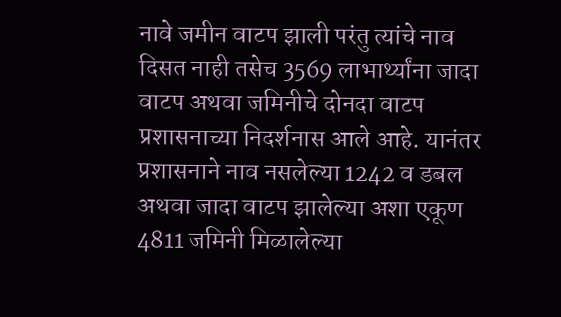नावे जमीन वाटप झाली परंतु त्यांचे नाव दिसत नाही तसेच 3569 लाभार्थ्यांना जादा वाटप अथवा जमिनीचे दोनदा वाटप प्रशासनाच्या निदर्शनास आले आहे. यानंतर प्रशासनाने नाव नसलेल्या 1242 व डबल अथवा जादा वाटप झालेल्या अशा एकूण 4811 जमिनी मिळालेल्या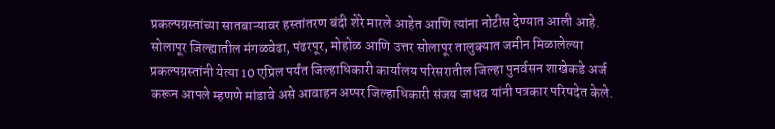प्रकल्पग्रस्तांच्या सातबाऱ्यावर हस्तांतरण बंदी शेरे मारले आहेत आणि त्यांना नोटीस देण्यात आली आहे.
सोलापूर जिल्ह्यातील मंगळवेढा, पंढरपूर, मोहोळ आणि उत्तर सोलापूर तालुक्यात जमीन मिळालेल्या प्रकल्पग्रस्तांनी येत्या 10 एप्रिल पर्यंत जिल्हाधिकारी कार्यालय परिसरातील जिल्हा पुनर्वसन शाखेकडे अर्ज करून आपले म्हणणे मांडावे असे आवाहन अप्पर जिल्हाधिकारी संजय जाधव यांनी पत्रकार परिषदेत केले.